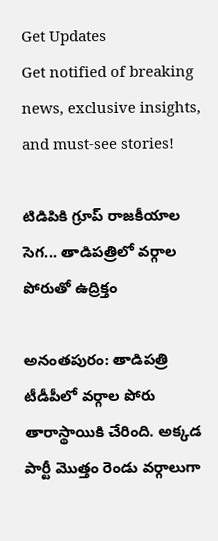Get Updates
Get notified of breaking news, exclusive insights, and must-see stories!

టిడిపికి గ్రూప్ రాజకీయాల సెగ... తాడిపత్రిలో వర్గాల పోరుతో ఉద్రిక్తం

అనంతపురం: తాడిపత్రి టీడీపీలో వర్గాల పోరు తారాస్థాయికి చేరింది. అక్కడ పార్టీ మొత్తం రెండు వర్గాలుగా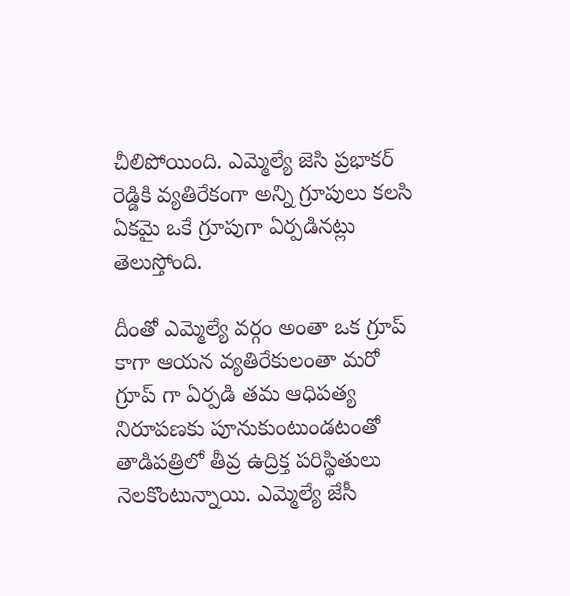చీలిపోయింది. ఎమ్మెల్యే జెసి ప్రభాకర్ రెడ్డికి వ్యతిరేకంగా అన్ని గ్రూపులు కలసి ఏకమై ఒకే గ్రూపుగా ఏర్పడినట్లు తెలుస్తోంది.

దీంతో ఎమ్మెల్యే వర్గం అంతా ఒక గ్రూప్ కాగా ఆయన వ్యతిరేకులంతా మరో గ్రూప్ గా ఏర్పడి తమ ఆధిపత్య నిరూపణకు పూనుకుంటుండటంతో తాడిపత్రిలో తీవ్ర ఉద్రిక్త పరిస్థితులు నెలకొంటున్నాయి. ఎమ్మెల్యే జేసీ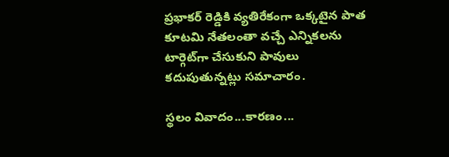ప్రభాకర్ రెడ్డికి వ్యతిరేకంగా ఒక్కటైన పాత కూటమి నేతలంతా వచ్చే ఎన్నికలను టార్గెట్‌గా చేసుకుని పావులు కదుపుతున్నట్లు సమాచారం.

స్థలం వివాదం...కారణం...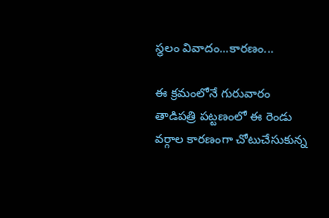స్థలం వివాదం...కారణం...

ఈ క్రమంలోనే గురువారం తాడిపత్రి పట్టణంలో ఈ రెండు వర్గాల కారణంగా చోటుచేసుకున్న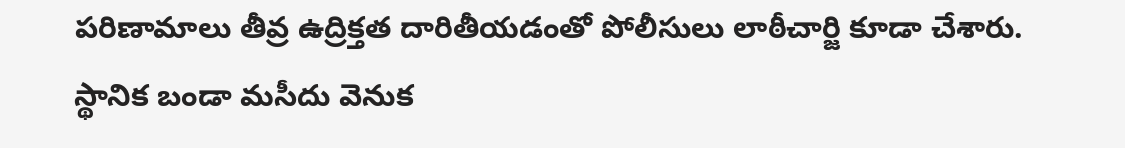పరిణామాలు తీవ్ర ఉద్రిక్తత దారితీయడంతో పోలీసులు లాఠీచార్జి కూడా చేశారు. స్థానిక బండా మసీదు వెనుక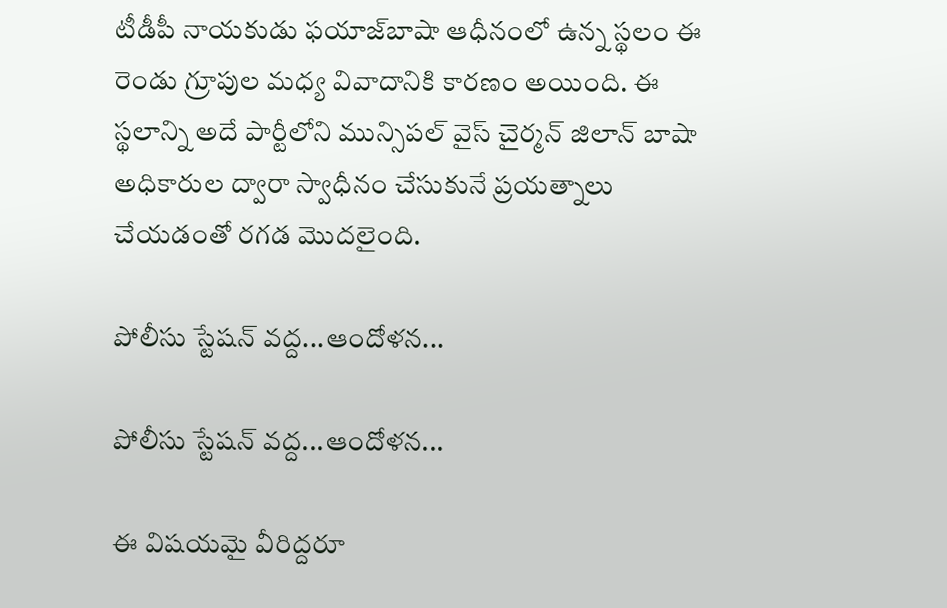టీడీపీ నాయకుడు ఫయాజ్‌బాషా ఆధీనంలో ఉన్న స్థలం ఈ రెండు గ్రూపుల మధ్య వివాదానికి కారణం అయింది. ఈ స్థలాన్ని అదే పార్టీలోని మున్సిపల్‌ వైస్‌ చైర్మన్‌ జిలాన్‌ బాషా అధికారుల ద్వారా స్వాధీనం చేసుకునే ప్రయత్నాలు చేయడంతో రగడ మొదలైంది.

పోలీసు స్టేషన్ వద్ద...ఆందోళన...

పోలీసు స్టేషన్ వద్ద...ఆందోళన...

ఈ విషయమై వీరిద్దరూ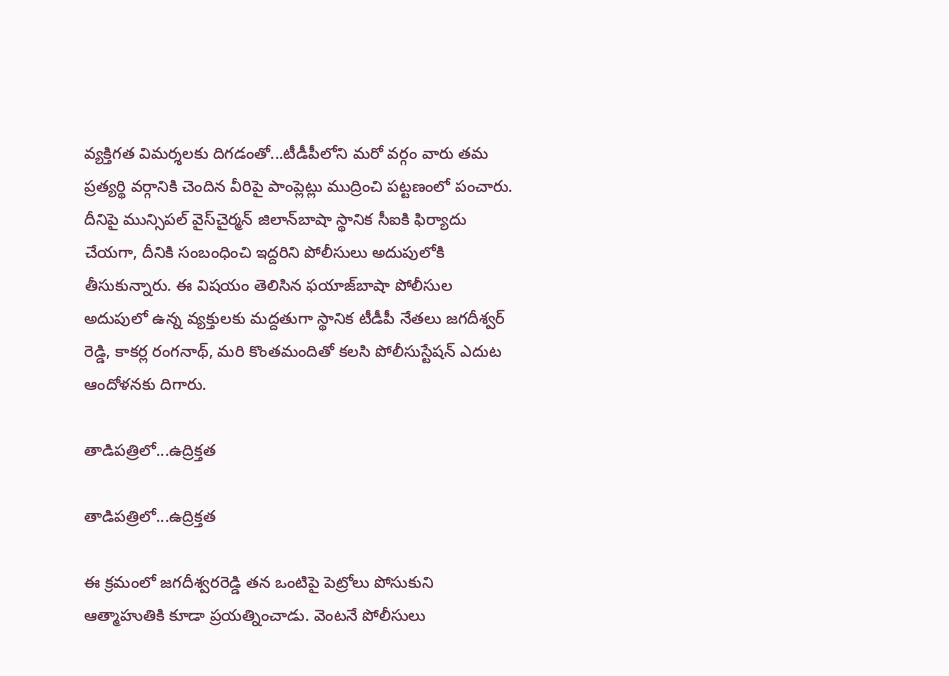వ్యక్తిగత విమర్శలకు దిగడంతో...టీడీపీలోని మరో వర్గం వారు తమ ప్రత్యర్థి వర్గానికి చెందిన వీరిపై పాంప్లెట్లు ముద్రించి పట్టణంలో పంచారు. దీనిపై మున్సిపల్‌ వైస్‌చైర్మన్‌ జిలాన్‌బాషా స్థానిక సీఐకి ఫిర్యాదు చేయగా, దీనికి సంబంధించి ఇద్దరిని పోలీసులు అదుపులోకి తీసుకున్నారు. ఈ విషయం తెలిసిన ఫయాజ్‌బాషా పోలీసుల అదుపులో ఉన్న వ్యక్తులకు మద్దతుగా స్థానిక టీడీపీ నేతలు జగదీశ్వర్‌ రెడ్డి, కాకర్ల రంగనాథ్‌, మరి కొంతమందితో కలసి పోలీసుస్టేషన్‌ ఎదుట ఆందోళనకు దిగారు.

తాడిపత్రిలో...ఉద్రిక్తత

తాడిపత్రిలో...ఉద్రిక్తత

ఈ క్రమంలో జగదీశ్వరరెడ్డి తన ఒంటిపై పెట్రోలు పోసుకుని ఆత్మాహుతికి కూడా ప్రయత్నించాడు. వెంటనే పోలీసులు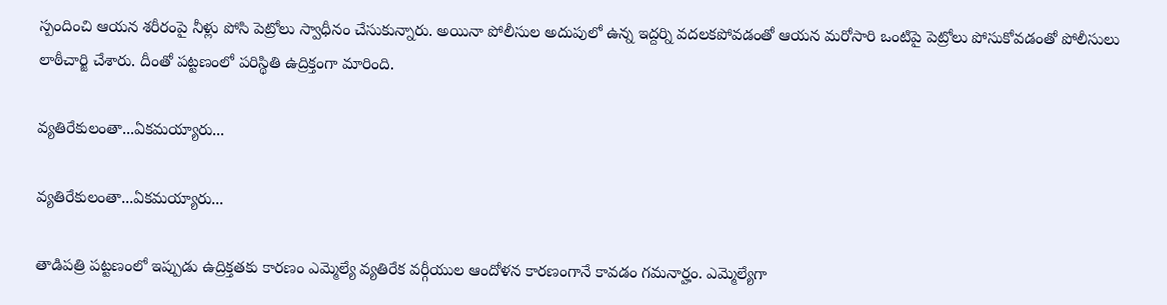స్పందించి ఆయన శరీరంపై నీళ్లు పోసి పెట్రోలు స్వాధీనం చేసుకున్నారు. అయినా పోలీసుల అదుపులో ఉన్న ఇద్దర్ని వదలకపోవడంతో ఆయన మరోసారి ఒంటిపై పెట్రోలు పోసుకోవడంతో పోలీసులు లాఠీచార్జి చేశారు. దీంతో పట్టణంలో పరిస్థితి ఉద్రిక్తంగా మారింది.

వ్యతిరేకులంతా...ఏకమయ్యారు...

వ్యతిరేకులంతా...ఏకమయ్యారు...

తాడిపత్రి పట్టణంలో ఇప్పుడు ఉద్రిక్తతకు కారణం ఎమ్మెల్యే వ్యతిరేక వర్గీయుల ఆందోళన కారణంగానే కావడం గమనార్హం. ఎమ్మెల్యేగా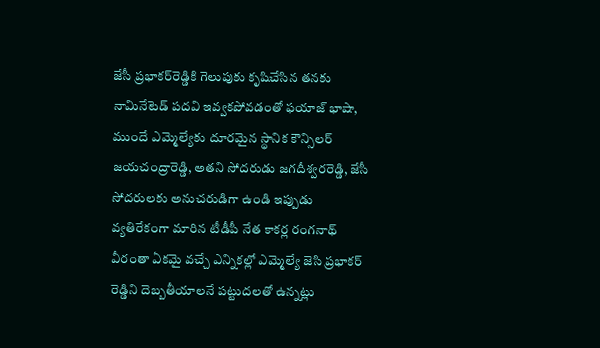జేసీ ప్రభాకర్‌రెడ్డికి గెలుపుకు కృషిచేసిన తనకు నామినేటెడ్ పదవి ఇవ్వకపోవడంతో ఫయాజ్ భాషా, ముందే ఎమ్మెల్యేకు దూరమైన స్థానిక కౌన్సిలర్‌ జయచంద్రారెడ్డి, అతని సోదరుడు జగదీశ్వరరెడ్డి, జేసీ సోదరులకు అనుచరుడిగా ఉండి ఇప్పుడు వ్యతిరేకంగా మారిన టీడీపీ నేత కాకర్ల రంగనాథ్‌ వీరంతా ఏకమై వచ్చే ఎన్నికల్లో ఎమ్మెల్యే జెసి ప్రభాకర్ రెడ్డిని దెబ్బతీయాలనే పట్టుదలతో ఉన్నట్లు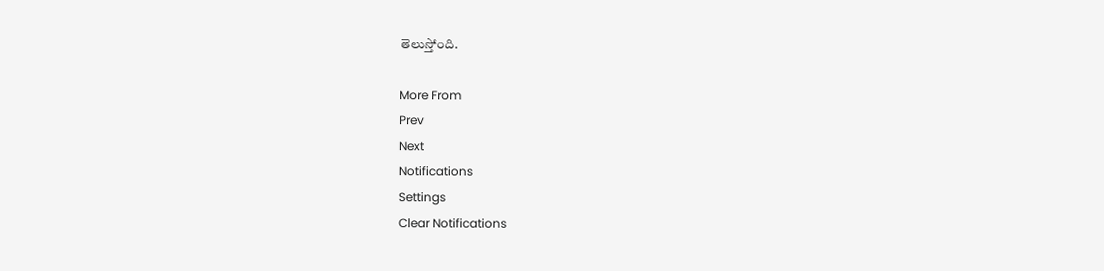తెలుస్తోంది.

More From
Prev
Next
Notifications
Settings
Clear Notifications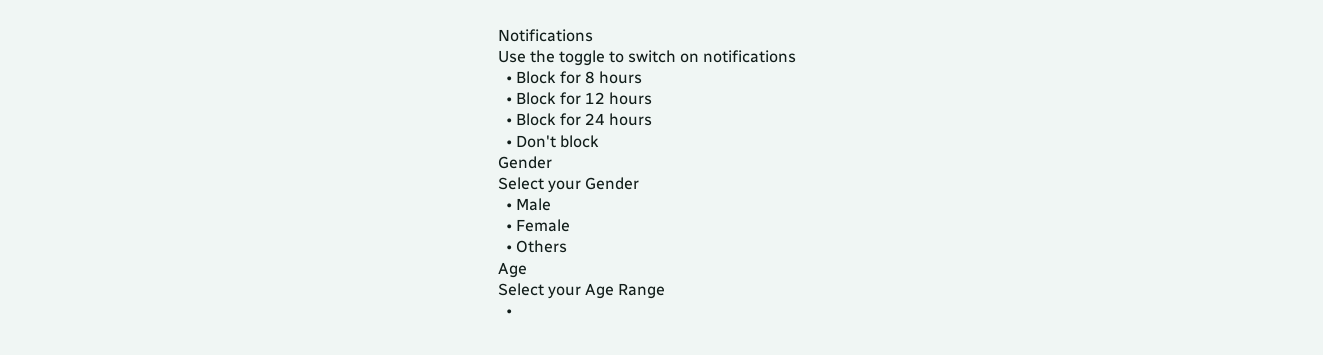Notifications
Use the toggle to switch on notifications
  • Block for 8 hours
  • Block for 12 hours
  • Block for 24 hours
  • Don't block
Gender
Select your Gender
  • Male
  • Female
  • Others
Age
Select your Age Range
  •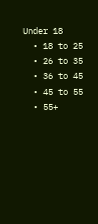Under 18
  • 18 to 25
  • 26 to 35
  • 36 to 45
  • 45 to 55
  • 55+